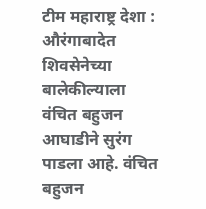टीम महाराष्ट्र देशा : औरंगाबादेत शिवसेनेच्या बालेकील्याला वंचित बहुजन आघाडीने सुरंग पाडला आहे. वंचित बहुजन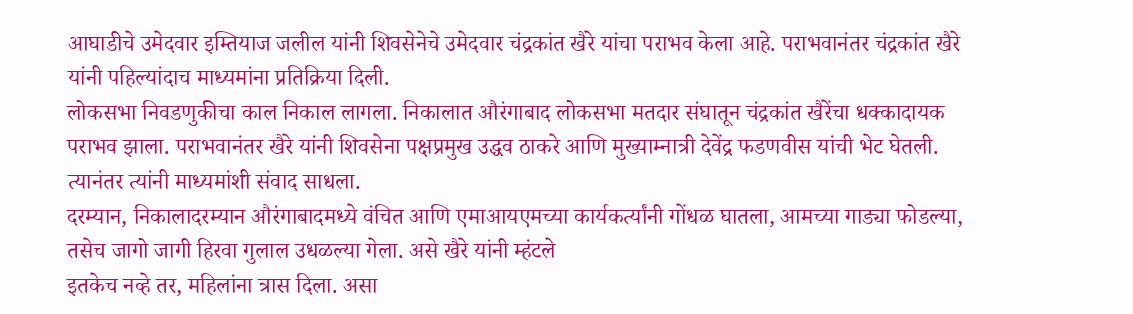आघाडीचे उमेदवार इम्तियाज जलील यांनी शिवसेनेचे उमेदवार चंद्रकांत खैरे यांचा पराभव केला आहे. पराभवानंतर चंद्रकांत खैरे यांनी पहिल्यांदाच माध्यमांना प्रतिक्रिया दिली.
लोकसभा निवडणुकीचा काल निकाल लागला. निकालात औरंगाबाद लोकसभा मतदार संघातून चंद्रकांत खैरेंचा धक्कादायक पराभव झाला. पराभवानंतर खैरे यांनी शिवसेना पक्षप्रमुख उद्धव ठाकरे आणि मुख्याम्नात्री देवेंद्र फडणवीस यांची भेट घेतली. त्यानंतर त्यांनी माध्यमांशी संवाद साधला.
दरम्यान, निकालादरम्यान औरंगाबादमध्ये वंचित आणि एमाआयएमच्या कार्यकर्त्यांनी गोंधळ घातला, आमच्या गाड्या फोडल्या, तसेच जागो जागी हिरवा गुलाल उधळल्या गेला. असे खैरे यांनी म्हंटले
इतकेच नव्हे तर, महिलांना त्रास दिला. असा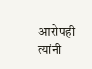आरोपही त्यांनी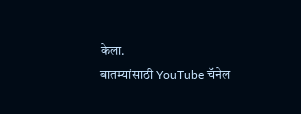केला.
बातम्यांसाठी YouTube चॅनेल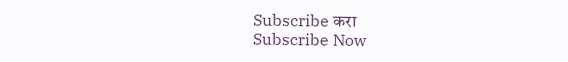Subscribe करा
Subscribe Now